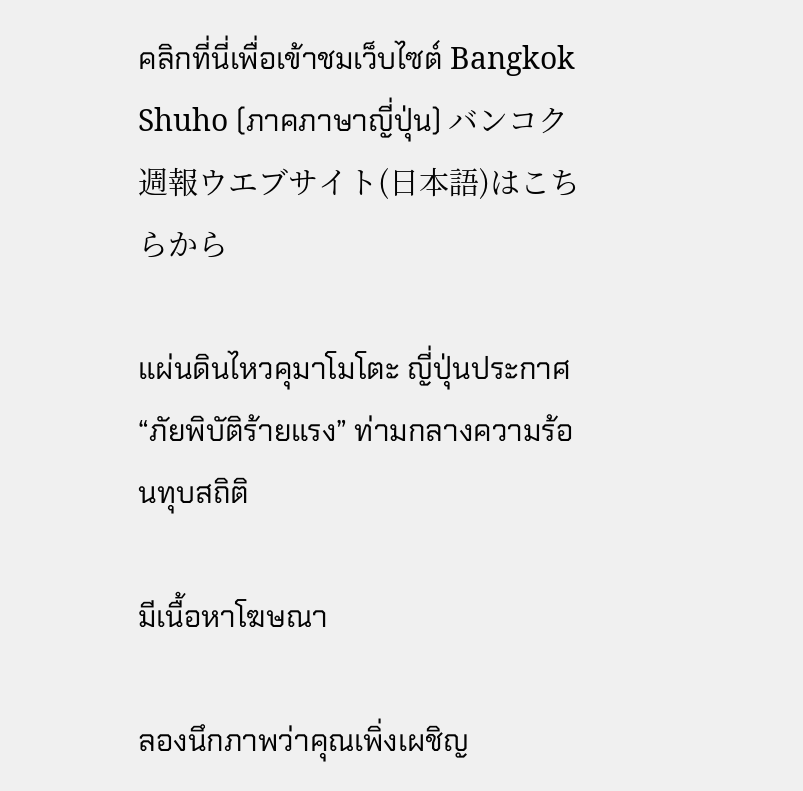คลิกที่นี่เพื่อเข้าชมเว็บไซต์ Bangkok Shuho (ภาคภาษาญี่ปุ่น) バンコク週報ウエブサイト(日本語)はこちらから

แผ่นดินไหวคุมาโมโตะ ญี่ปุ่นประกาศ “ภัยพิบัติร้ายแรง” ท่ามกลางความร้อนทุบสถิติ

มีเนื้อหาโฆษณา

ลองนึกภาพว่าคุณเพิ่งเผชิญ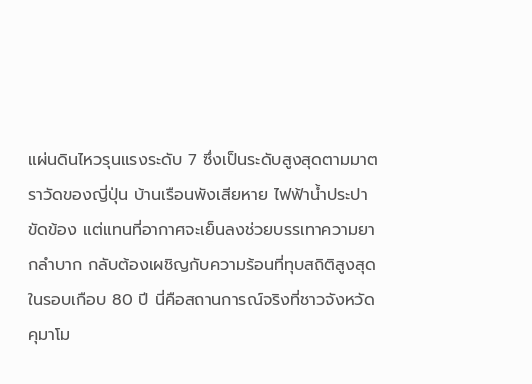แผ่นดินไหวรุนแรงระดับ 7 ซึ่งเป็นระดับสูงสุดตามมาตราวัดของญี่ปุ่น บ้านเรือนพังเสียหาย ไฟฟ้าน้ำประปาขัดข้อง แต่แทนที่อากาศจะเย็นลงช่วยบรรเทาความยากลำบาก กลับต้องเผชิญกับความร้อนที่ทุบสถิติสูงสุดในรอบเกือบ 80 ปี นี่คือสถานการณ์จริงที่ชาวจังหวัดคุมาโม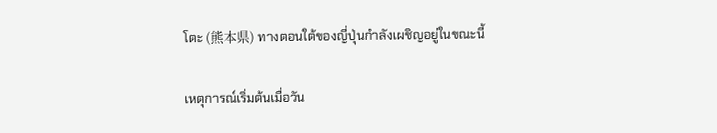โตะ (熊本県) ทางตอนใต้ของญี่ปุ่นกำลังเผชิญอยู่ในขณะนี้

เหตุการณ์เริ่มต้นเมื่อวัน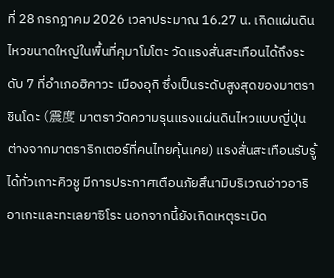ที่ 28 กรกฎาคม 2026 เวลาประมาณ 16.27 น. เกิดแผ่นดินไหวขนาดใหญ่ในพื้นที่คุมาโมโตะ วัดแรงสั่นสะเทือนได้ถึงระดับ 7 ที่อำเภอฮิคาวะ เมืองอุกิ ซึ่งเป็นระดับสูงสุดของมาตราชินโดะ (震度 มาตราวัดความรุนแรงแผ่นดินไหวแบบญี่ปุ่น ต่างจากมาตราริกเตอร์ที่คนไทยคุ้นเคย) แรงสั่นสะเทือนรับรู้ได้ทั่วเกาะคิวชู มีการประกาศเตือนภัยสึนามิบริเวณอ่าวอาริอาเกะและทะเลยาซิโระ นอกจากนี้ยังเกิดเหตุระเบิด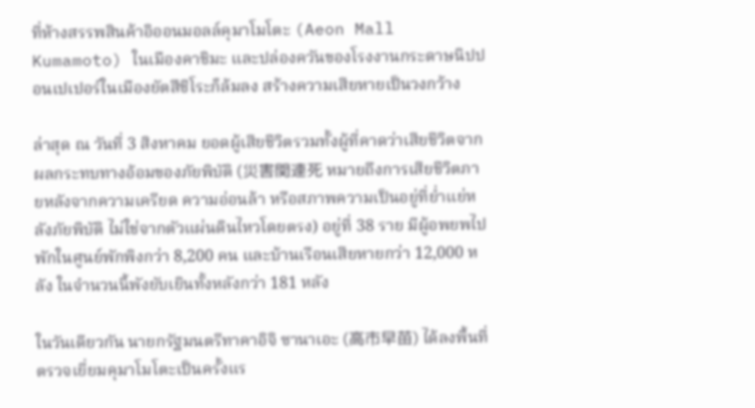ที่ห้างสรรพสินค้าอิออนมอลล์คุมาโมโตะ (Aeon Mall Kumamoto) ในเมืองคาชิมะ และปล่องควันของโรงงานกระดาษนิปปอนเปเปอร์ในเมืองยัตสึชิโระก็ล้มลง สร้างความเสียหายเป็นวงกว้าง

ล่าสุด ณ วันที่ 3 สิงหาคม ยอดผู้เสียชีวิตรวมทั้งผู้ที่คาดว่าเสียชีวิตจากผลกระทบทางอ้อมของภัยพิบัติ (災害関連死 หมายถึงการเสียชีวิตภายหลังจากความเครียด ความอ่อนล้า หรือสภาพความเป็นอยู่ที่ย่ำแย่หลังภัยพิบัติ ไม่ใช่จากตัวแผ่นดินไหวโดยตรง) อยู่ที่ 38 ราย มีผู้อพยพไปพักในศูนย์พักพิงกว่า 8,200 คน และบ้านเรือนเสียหายกว่า 12,000 หลัง ในจำนวนนี้พังยับเยินทั้งหลังกว่า 181 หลัง

ในวันเดียวกัน นายกรัฐมนตรีทาคาอิจิ ซานาเอะ (高市早苗) ได้ลงพื้นที่ตรวจเยี่ยมคุมาโมโตะเป็นครั้งแร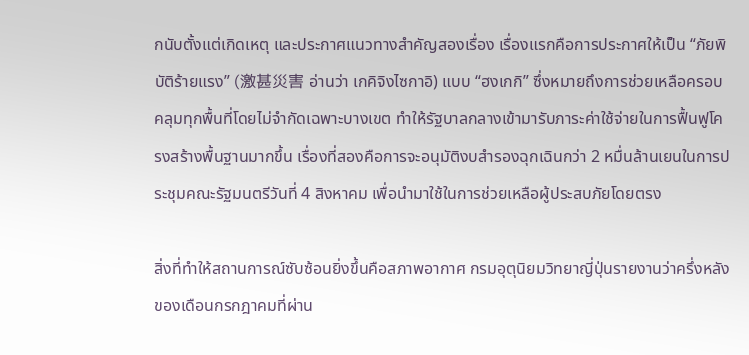กนับตั้งแต่เกิดเหตุ และประกาศแนวทางสำคัญสองเรื่อง เรื่องแรกคือการประกาศให้เป็น “ภัยพิบัติร้ายแรง” (激甚災害 อ่านว่า เกคิจิงไซกาอิ) แบบ “ฮงเกกิ” ซึ่งหมายถึงการช่วยเหลือครอบคลุมทุกพื้นที่โดยไม่จำกัดเฉพาะบางเขต ทำให้รัฐบาลกลางเข้ามารับภาระค่าใช้จ่ายในการฟื้นฟูโครงสร้างพื้นฐานมากขึ้น เรื่องที่สองคือการจะอนุมัติงบสำรองฉุกเฉินกว่า 2 หมื่นล้านเยนในการประชุมคณะรัฐมนตรีวันที่ 4 สิงหาคม เพื่อนำมาใช้ในการช่วยเหลือผู้ประสบภัยโดยตรง

สิ่งที่ทำให้สถานการณ์ซับซ้อนยิ่งขึ้นคือสภาพอากาศ กรมอุตุนิยมวิทยาญี่ปุ่นรายงานว่าครึ่งหลังของเดือนกรกฎาคมที่ผ่าน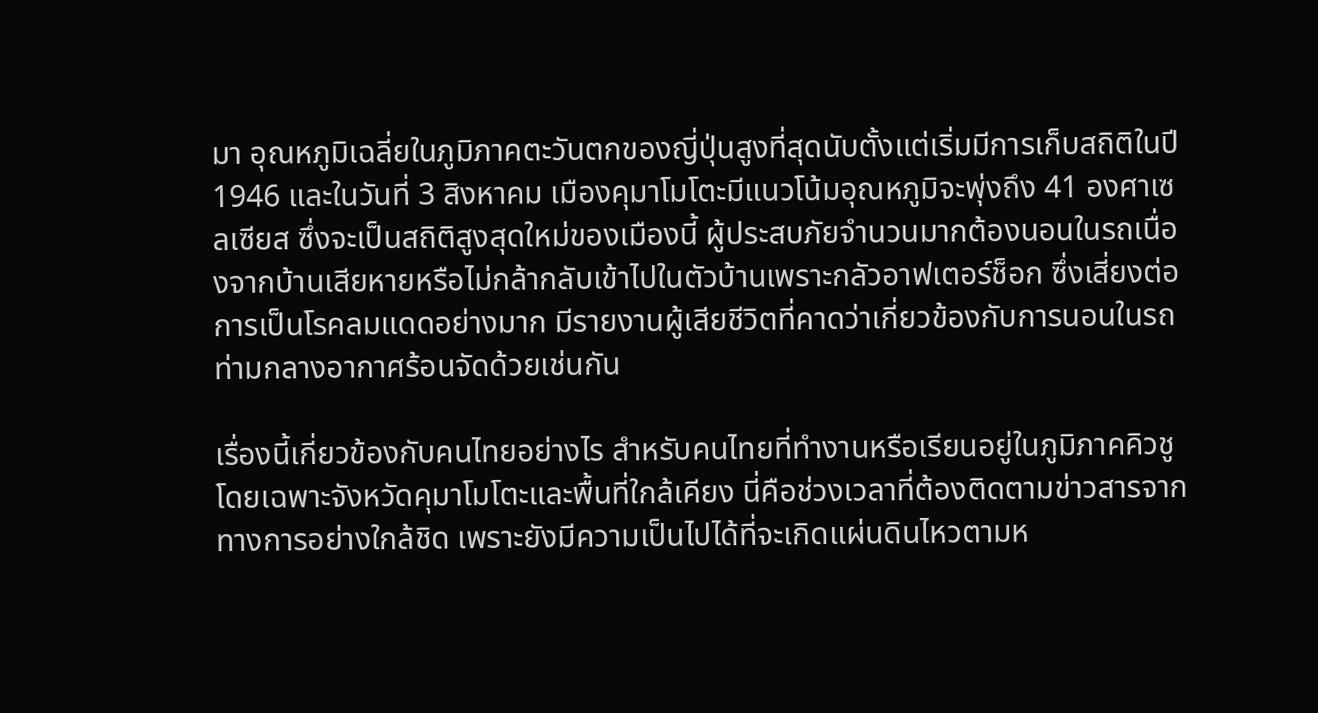มา อุณหภูมิเฉลี่ยในภูมิภาคตะวันตกของญี่ปุ่นสูงที่สุดนับตั้งแต่เริ่มมีการเก็บสถิติในปี 1946 และในวันที่ 3 สิงหาคม เมืองคุมาโมโตะมีแนวโน้มอุณหภูมิจะพุ่งถึง 41 องศาเซลเซียส ซึ่งจะเป็นสถิติสูงสุดใหม่ของเมืองนี้ ผู้ประสบภัยจำนวนมากต้องนอนในรถเนื่องจากบ้านเสียหายหรือไม่กล้ากลับเข้าไปในตัวบ้านเพราะกลัวอาฟเตอร์ช็อก ซึ่งเสี่ยงต่อการเป็นโรคลมแดดอย่างมาก มีรายงานผู้เสียชีวิตที่คาดว่าเกี่ยวข้องกับการนอนในรถท่ามกลางอากาศร้อนจัดด้วยเช่นกัน

เรื่องนี้เกี่ยวข้องกับคนไทยอย่างไร สำหรับคนไทยที่ทำงานหรือเรียนอยู่ในภูมิภาคคิวชู โดยเฉพาะจังหวัดคุมาโมโตะและพื้นที่ใกล้เคียง นี่คือช่วงเวลาที่ต้องติดตามข่าวสารจากทางการอย่างใกล้ชิด เพราะยังมีความเป็นไปได้ที่จะเกิดแผ่นดินไหวตามห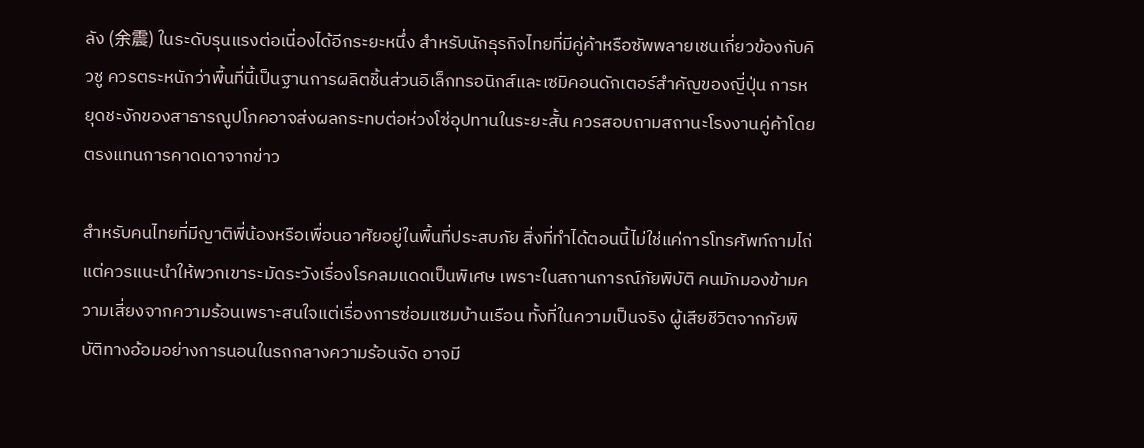ลัง (余震) ในระดับรุนแรงต่อเนื่องได้อีกระยะหนึ่ง สำหรับนักธุรกิจไทยที่มีคู่ค้าหรือซัพพลายเชนเกี่ยวข้องกับคิวชู ควรตระหนักว่าพื้นที่นี้เป็นฐานการผลิตชิ้นส่วนอิเล็กทรอนิกส์และเซมิคอนดักเตอร์สำคัญของญี่ปุ่น การหยุดชะงักของสาธารณูปโภคอาจส่งผลกระทบต่อห่วงโซ่อุปทานในระยะสั้น ควรสอบถามสถานะโรงงานคู่ค้าโดยตรงแทนการคาดเดาจากข่าว

สำหรับคนไทยที่มีญาติพี่น้องหรือเพื่อนอาศัยอยู่ในพื้นที่ประสบภัย สิ่งที่ทำได้ตอนนี้ไม่ใช่แค่การโทรศัพท์ถามไถ่ แต่ควรแนะนำให้พวกเขาระมัดระวังเรื่องโรคลมแดดเป็นพิเศษ เพราะในสถานการณ์ภัยพิบัติ คนมักมองข้ามความเสี่ยงจากความร้อนเพราะสนใจแต่เรื่องการซ่อมแซมบ้านเรือน ทั้งที่ในความเป็นจริง ผู้เสียชีวิตจากภัยพิบัติทางอ้อมอย่างการนอนในรถกลางความร้อนจัด อาจมี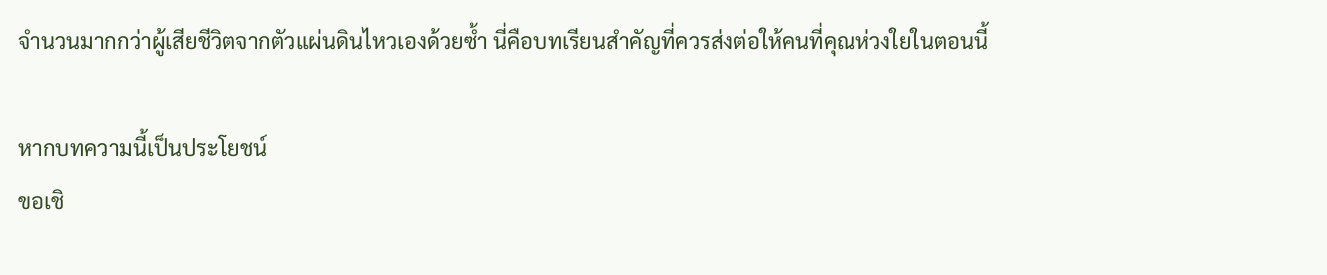จำนวนมากกว่าผู้เสียชีวิตจากตัวแผ่นดินไหวเองด้วยซ้ำ นี่คือบทเรียนสำคัญที่ควรส่งต่อให้คนที่คุณห่วงใยในตอนนี้

หากบทความนี้เป็นประโยชน์
ขอเชิ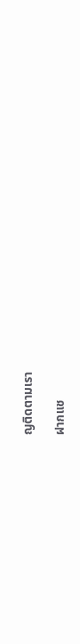ญติดตามเรา

ฝากแช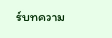ร์บทความ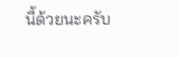นี้ด้วยนะครับ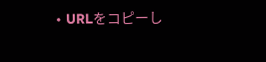• URLをコピーし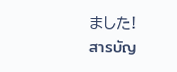ました!
สารบัญ